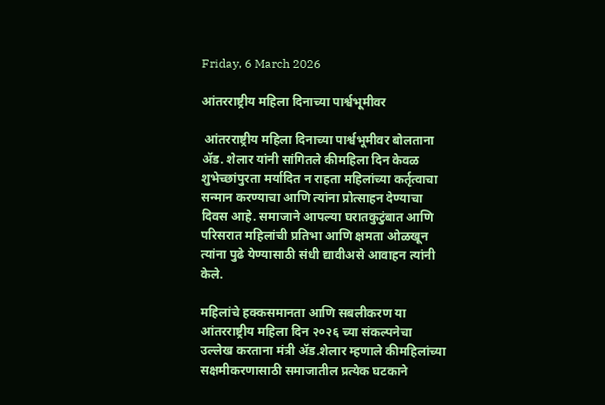Friday, 6 March 2026

आंतरराष्ट्रीय महिला दिनाच्या पार्श्वभूमीवर

 आंतरराष्ट्रीय महिला दिनाच्या पार्श्वभूमीवर बोलताना ॲड. शेलार यांनी सांगितले कीमहिला दिन केवळ शुभेच्छांपुरता मर्यादित न राहता महिलांच्या कर्तृत्वाचा सन्मान करण्याचा आणि त्यांना प्रोत्साहन देण्याचा दिवस आहे. समाजाने आपल्या घरातकुटुंबात आणि परिसरात महिलांची प्रतिभा आणि क्षमता ओळखून त्यांना पुढे येण्यासाठी संधी द्यावीअसे आवाहन त्यांनी केले.

महिलांचे हक्कसमानता आणि सबलीकरण या आंतरराष्ट्रीय महिला दिन २०२६ च्या संकल्पनेचा उल्लेख करताना मंत्री ॲड.शेलार म्हणाले कीमहिलांच्या सक्षमीकरणासाठी समाजातील प्रत्येक घटकाने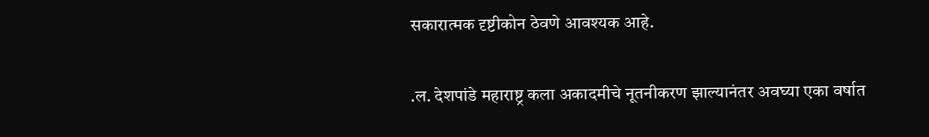सकारात्मक दृष्टीकोन ठेवणे आवश्यक आहे.

.ल. देशपांडे महाराष्ट्र कला अकादमीचे नूतनीकरण झाल्यानंतर अवघ्या एका वर्षात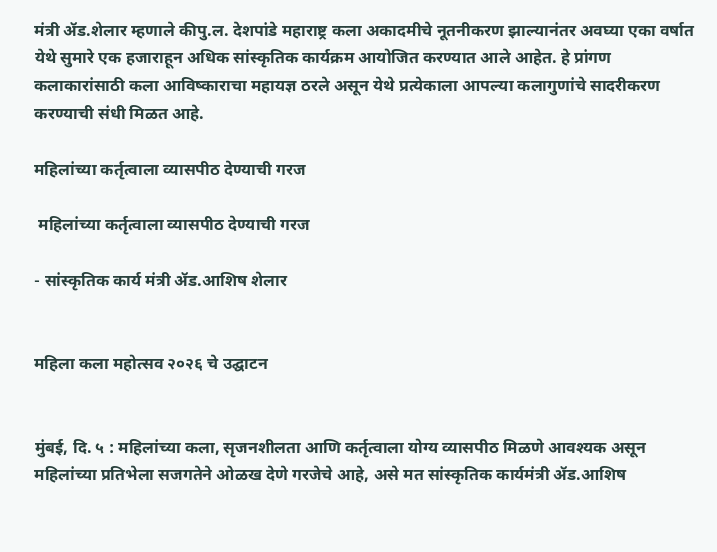मंत्री ॲड.शेलार म्हणाले कीपु.ल. देशपांडे महाराष्ट्र कला अकादमीचे नूतनीकरण झाल्यानंतर अवघ्या एका वर्षात येथे सुमारे एक हजाराहून अधिक सांस्कृतिक कार्यक्रम आयोजित करण्यात आले आहेत. हे प्रांगण कलाकारांसाठी कला आविष्काराचा महायज्ञ ठरले असून येथे प्रत्येकाला आपल्या कलागुणांचे सादरीकरण करण्याची संधी मिळत आहे.

महिलांच्या कर्तृत्वाला व्यासपीठ देण्याची गरज

 महिलांच्या कर्तृत्वाला व्यासपीठ देण्याची गरज

- सांस्कृतिक कार्य मंत्री ॲड.आशिष शेलार


महिला कला महोत्सव २०२६ चे उद्घाटन


मुंबई, दि. ५ : महिलांच्या कला, सृजनशीलता आणि कर्तृत्वाला योग्य व्यासपीठ मिळणे आवश्यक असून महिलांच्या प्रतिभेला सजगतेने ओळख देणे गरजेचे आहे, असे मत सांस्कृतिक कार्यमंत्री ॲड.आशिष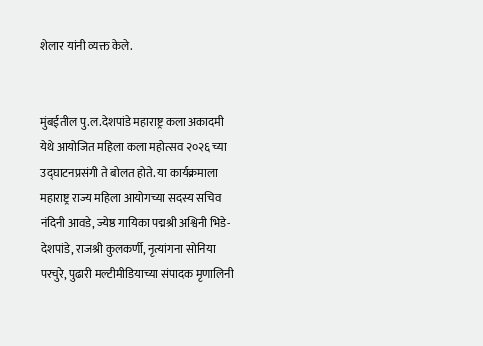शेलार यांनी व्यक्त केले.


मुंबईतील पु.ल.देशपांडे महाराष्ट्र कला अकादमी येथे आयोजित महिला कला महोत्सव २०२६ च्या उद्घाटनप्रसंगी ते बोलत होते. या कार्यक्रमाला महाराष्ट्र राज्य महिला आयोगच्या सदस्य सचिव नंदिनी आवडे, ज्येष्ठ गायिका पद्मश्री अश्विनी भिडे-देशपांडे, राजश्री कुलकर्णी, नृत्यांगना सोनिया परचुरे, पुढारी मल्टीमीडियाच्या संपादक मृणालिनी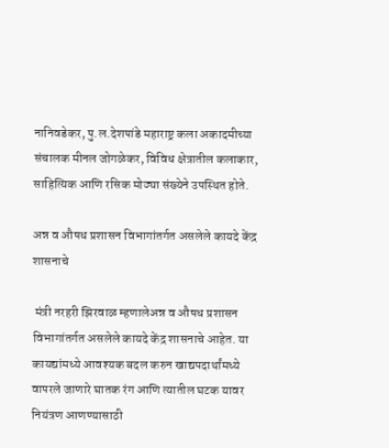नानिवडेकर, पु.ल.देशपांडे महाराष्ट्र कला अकादमीच्या संचालक मीनल जोगळेकर, विविध क्षेत्रातील कलाकार, साहित्यिक आणि रसिक मोठ्या संख्येने उपस्थित होते.

अन्न व औषध प्रशासन विभागांतर्गत असलेले कायदे केंद्र शासनाचे

 मंत्री नरहरी झिरवाळ म्हणालेअन्न व औषध प्रशासन विभागांतर्गत असलेले कायदे केंद्र शासनाचे आहेत. या कायद्यांमध्ये आवश्यक बदल करुन खाद्यपदार्थांमध्ये वापरले जाणारे घातक रंग आणि त्यातील घटक यावर नियंत्रण आणण्यासाठी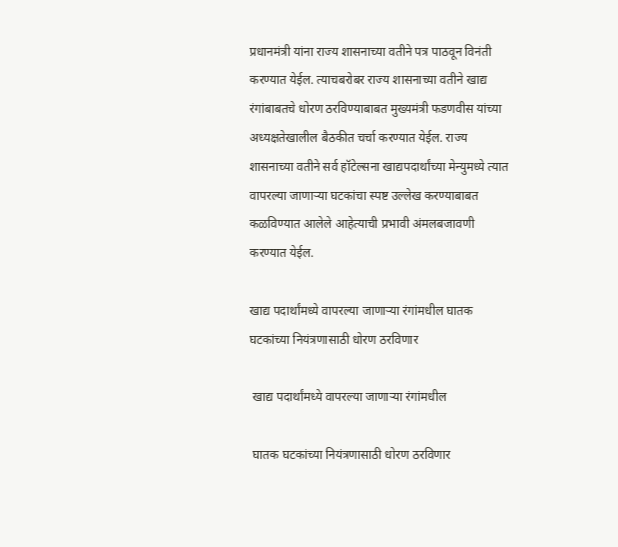प्रधानमंत्री यांना राज्य शासनाच्या वतीने पत्र पाठवून विनंती करण्यात येईल. त्याचबरोबर राज्य शासनाच्या वतीने खाद्य रंगांबाबतचे धोरण ठरविण्याबाबत मुख्यमंत्री फडणवीस यांच्या अध्यक्षतेखालील बैठकीत चर्चा करण्यात येईल. राज्य शासनाच्या वतीने सर्व हॉटेल्सना खाद्यपदार्थांच्या मेन्युमध्ये त्यात वापरल्या जाणाऱ्या घटकांचा स्पष्ट उल्लेख करण्याबाबत कळविण्यात आलेले आहेत्याची प्रभावी अंमलबजावणी करण्यात येईल.

खाद्य पदार्थांमध्ये वापरल्या जाणाऱ्या रंगांमधील घातक घटकांच्या नियंत्रणासाठी धोरण ठरविणार

 खाद्य पदार्थांमध्ये वापरल्या जाणाऱ्या रंगांमधील

 घातक घटकांच्या नियंत्रणासाठी धोरण ठरविणार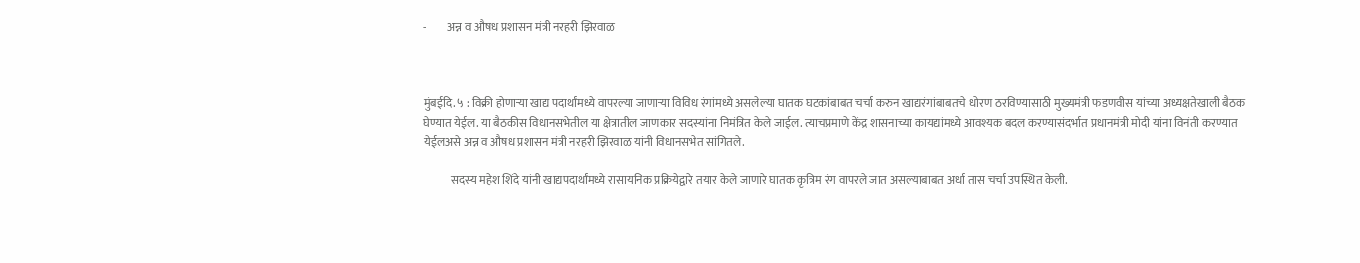-         अन्न व औषध प्रशासन मंत्री नरहरी झिरवाळ



मुंबईदि. ५ : विक्री होणाऱ्या खाद्य पदार्थांमध्ये वापरल्या जाणाऱ्या विविध रंगांमध्ये असलेल्या घातक घटकांबाबत चर्चा करुन खाद्यरंगांबाबतचे धोरण ठरविण्यासाठी मुख्यमंत्री फडणवीस यांच्या अध्यक्षतेखाली बैठक घेण्यात येईल. या बैठकीस विधानसभेतील या क्षेत्रातील जाणकार सदस्यांना निमंत्रित केले जाईल. त्याचप्रमाणे केंद्र शासनाच्या कायद्यांमध्ये आवश्यक बदल करण्यासंदर्भात प्रधानमंत्री मोदी यांना विनंती करण्यात येईलअसे अन्न व औषध प्रशासन मंत्री नरहरी झिरवाळ यांनी विधानसभेत सांगितले.

            सदस्य महेश शिंदे यांनी खाद्यपदार्थांमध्ये रासायनिक प्रक्रियेद्वारे तयार केले जाणारे घातक कृत्रिम रंग वापरले जात असल्याबाबत अर्धा तास चर्चा उपस्थित केली.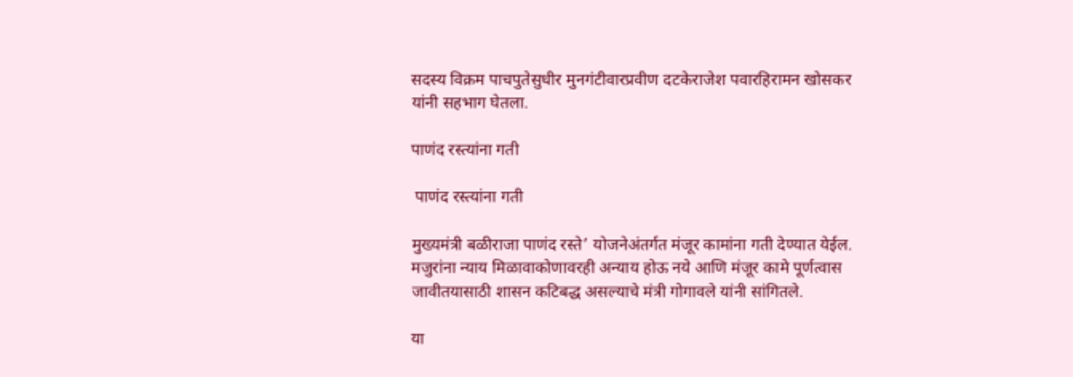सदस्य विक्रम पाचपुतेसुधीर मुनगंटीवारप्रवीण दटकेराजेश पवारहिरामन खोसकर यांनी सहभाग घेतला.

पाणंद रस्त्यांना गती

 पाणंद रस्त्यांना गती

मुख्यमंत्री बळीराजा पाणंद रस्ते’ योजनेअंतर्गत मंजूर कामांना गती देण्यात येईल. मजुरांना न्याय मिळावाकोणावरही अन्याय होऊ नये आणि मंजूर कामे पूर्णत्वास जावीतयासाठी शासन कटिबद्ध असल्याचे मंत्री गोगावले यांनी सांगितले.

या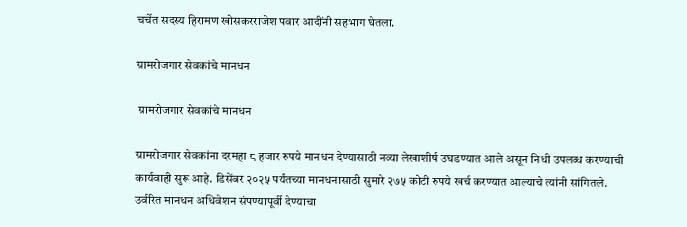चर्चेत सदस्य हिरामण खोसकरराजेश पवार आदींनी सहभाग घेतला.

ग्रामरोजगार सेवकांचे मानधन

 ग्रामरोजगार सेवकांचे मानधन

ग्रामरोजगार सेवकांना दरमहा ८ हजार रुपये मानधन देण्यासाठी नव्या लेखाशीर्ष उघडण्यात आले असून निधी उपलब्ध करण्याची कार्यवाही सुरू आहे. डिसेंबर २०२५ पर्यंतच्या मानधनासाठी सुमारे २७५ कोटी रुपये खर्च करण्यात आल्याचे त्यांनी सांगितले. उर्वरित मानधन अधिवेशन संपण्यापूर्वी देण्याचा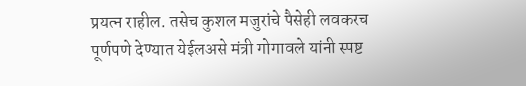प्रयत्न राहील. तसेच कुशल मजुरांचे पैसेही लवकरच पूर्णपणे देण्यात येईलअसे मंत्री गोगावले यांनी स्पष्ट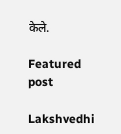केले.

Featured post

Lakshvedhi